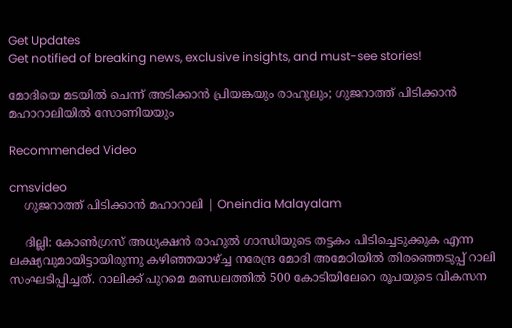Get Updates
Get notified of breaking news, exclusive insights, and must-see stories!

മോദിയെ മടയില്‍ ചെന്ന് അടിക്കാന്‍ പ്രിയങ്കയും രാഹുലും; ഗുജറാത്ത് പിടിക്കാന്‍ മഹാറാലിയില്‍ സോണിയയും

Recommended Video

cmsvideo
    ഗുജറാത്ത് പിടിക്കാന്‍ മഹാറാലി | Oneindia Malayalam

    ദില്ലി: കോണ്‍ഗ്രസ് അധ്യക്ഷന്‍ രാഹുല്‍ ഗാന്ധിയുടെ തട്ടകം പിടിച്ചെടുക്കുക എന്ന ലക്ഷ്യവുമായിട്ടായിരുന്നു കഴിഞ്ഞയാഴ്ച്ച നരേന്ദ്ര മോദി അമേഠിയില്‍ തിരഞ്ഞെടുപ്പ് റാലി സംഘടിപ്പിച്ചത്. റാലിക്ക് പുറമെ മണ്ഡലത്തില്‍ 500 കോടിയിലേറെ രൂപയുടെ വികസന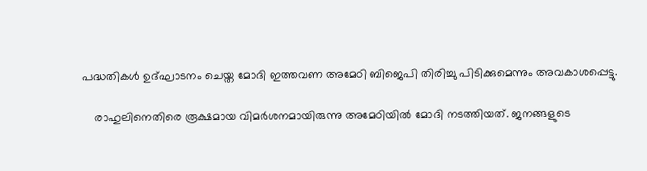പദ്ധതികള്‍ ഉദ്ഘാടനം ചെയ്ത മോദി ഇത്തവണ അമേഠി ബിജെപി തിരിച്ചു പിടിക്കുമെന്നും അവകാശപ്പെട്ടു.

    രാഹുലിനെതിരെ രൂക്ഷമായ വിമര്‍ശനമായിരുന്നു അമേഠിയില്‍ മോദി നടത്തിയത്. ജനങ്ങളുടെ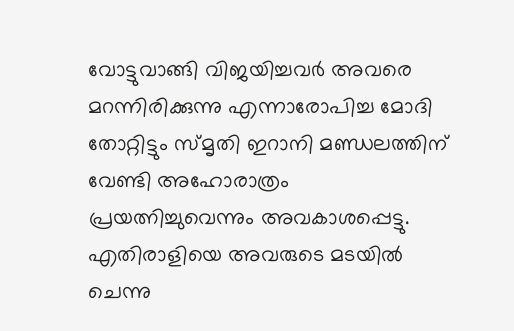വോട്ടുവാങ്ങി വിജയിച്ചവര്‍ അവരെ മറന്നിരിക്കുന്നു എന്നാരോപിച്ച മോദി തോറ്റിട്ടും സ്മൃതി ഇറാനി മണ്ഡലത്തിന് വേണ്ടി അഹോരാത്രം പ്രയത്നിച്ചുവെന്നും അവകാശപ്പെട്ടു. എതിരാളിയെ അവരുടെ മടയില്‍ ചെന്നു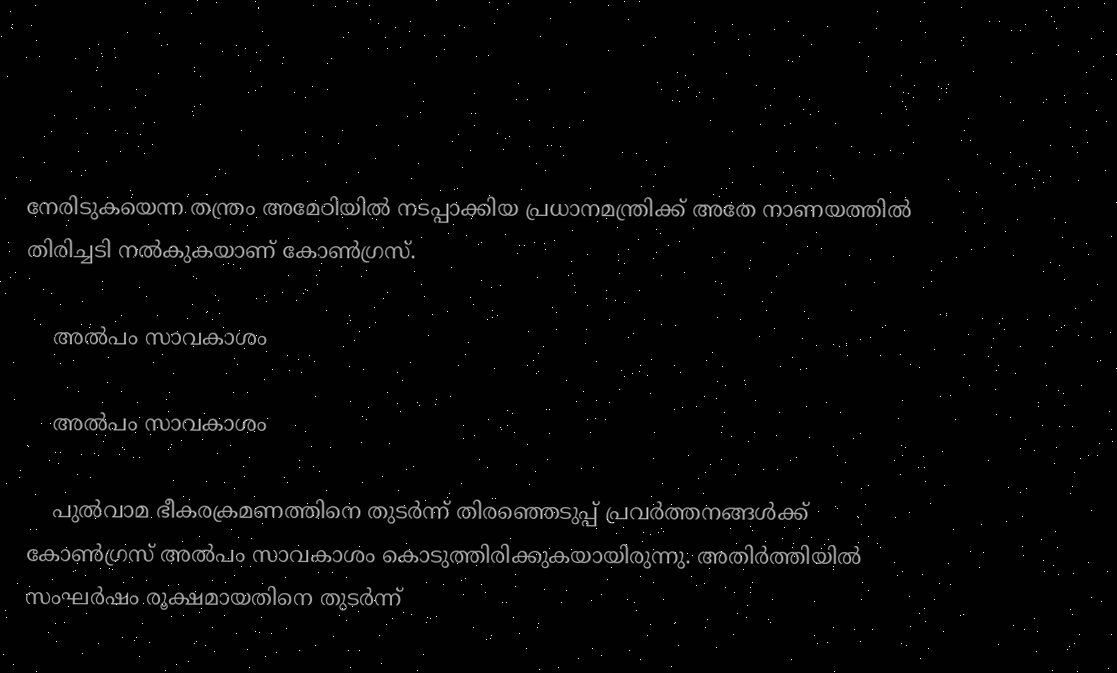നേരിടുകയെന്ന തന്ത്രം അമേഠിയില്‍‌ നടപ്പാക്കിയ പ്രധാനമന്ത്രിക്ക് അതേ നാണയത്തില്‍ തിരിച്ചടി നല്‍കുകയാണ് കോണ്‍ഗ്രസ്.

    അല്‍പം സാവകാശം

    അല്‍പം സാവകാശം

    പുല്‍വാമ ഭീകരക്രമണത്തിനെ തുടര്‍ന്ന് തിരഞ്ഞെടുപ്പ് പ്രവര്‍ത്തനങ്ങള്‍ക്ക് കോണ്‍ഗ്രസ് അല്‍പം സാവകാശം കൊടുത്തിരിക്കുകയായിരുന്നു. അതിര്‍ത്തിയില്‍ സംഘര്‍ഷം രൂക്ഷമായതിനെ തുടര്‍ന്ന്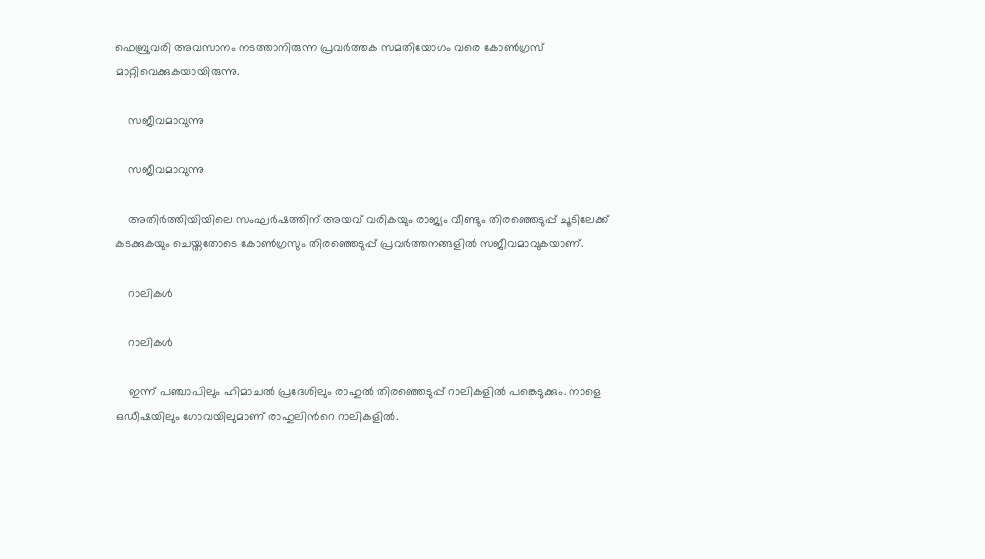ഫെബ്രുവരി അവസാനം നടത്താനിരുന്ന പ്രവര്‍ത്തക സമതിയോഗം വരെ കോണ്‍ഗ്രസ് മാറ്റിവെക്കുകയായിരുന്നു.

    സജീവമാവുന്നു

    സജീവമാവുന്നു

    അതിര്‍ത്തിയിയിലെ സംഘര്‍ഷത്തിന് അയവ് വരികയും രാജ്യം വീണ്ടും തിരഞ്ഞെടുപ്പ് ചൂടിലേക്ക് കടക്കുകയും ചെയ്തതോടെ കോണ്‍ഗ്രസും തിരഞ്ഞെടുപ്പ് പ്രവര്‍ത്തനങ്ങളില്‍ സജീവമാവുകയാണ്.

    റാലികള്‍

    റാലികള്‍

    ഇന്ന് പഞ്ചാപിലും ഹിമാചല്‍ പ്രദേശിലും രാഹുല്‍ തിരഞ്ഞെടുപ്പ് റാലികളില്‍ പങ്കെടുക്കും. നാളെ ഒഡീഷയിലും ഗോവയിലുമാണ് രാഹുലിന്‍റെ റാലികളില്‍.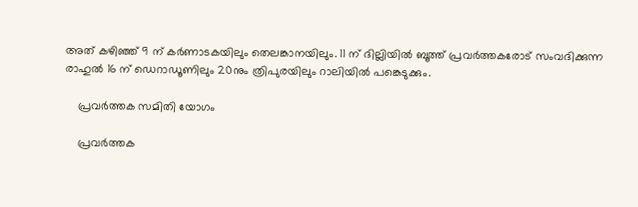അത് കഴിഞ്ഞ് 9 ന് കര്‍ണാടകയിലും തെലങ്കാനയിലും. 11 ന് ദില്ലിയില്‍ ബൂത്ത് പ്രവര്‍ത്തകരോട് സംവദിക്കുന്ന രാഹുല്‍ 16 ന് ഡെറാഡൂണിലും 20നും ത്രിപുരയിലും റാലിയില്‍ പങ്കെടുക്കും.

    പ്രവര്‍ത്തക സമിതി യോഗം

    പ്രവര്‍ത്തക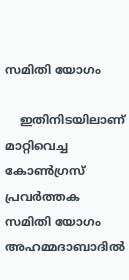സമിതി യോഗം

    ഇതിനിടയിലാണ് മാറ്റിവെച്ച കോണ്‍ഗ്രസ് പ്രവര്‍ത്തക സമിതി യോഗം അഹമ്മദാബാദില്‍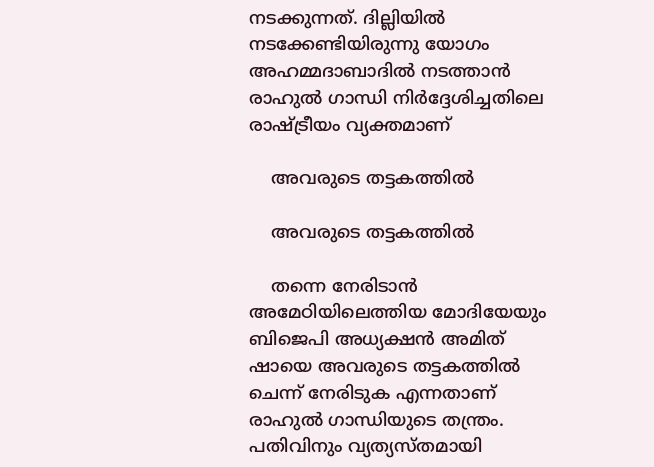നടക്കുന്നത്. ദില്ലിയില്‍ നടക്കേണ്ടിയിരുന്നു യോഗം അഹമ്മദാബാദില്‍ നടത്താന്‍ രാഹുല്‍ ഗാന്ധി നിര്‍ദ്ദേശിച്ചതിലെ രാഷ്ട്രീയം വ്യക്തമാണ്

    അവരുടെ തട്ടകത്തില്‍

    അവരുടെ തട്ടകത്തില്‍

    തന്നെ നേരിടാന്‍ അമേഠിയിലെത്തിയ മോദിയേയും ബിജെപി അധ്യക്ഷന്‍ അമിത് ഷായെ അവരുടെ തട്ടകത്തില്‍ ചെന്ന് നേരിടുക എന്നതാണ് രാഹുല്‍ ഗാന്ധിയുടെ തന്ത്രം. പതിവിനും വ്യത്യസ്തമായി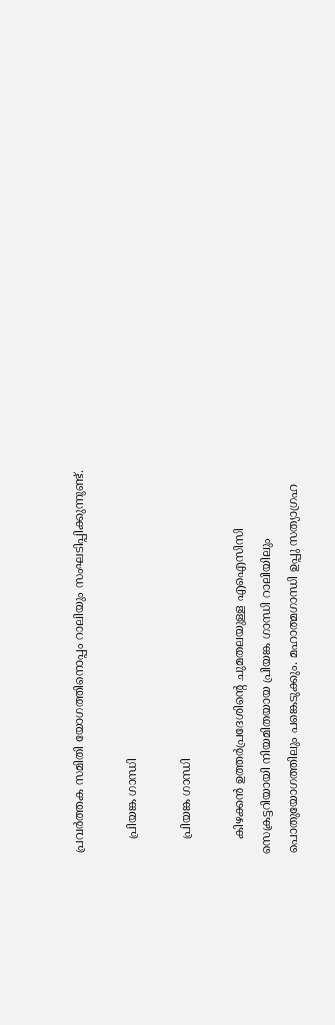പ്രവര്‍ത്തക സമിതി യോഗത്തിനൊപ്പം റാലിയും സംഘടിപ്പിക്കുന്നുണ്ട്.

    പ്രിയങ്ക ഗാന്ധി

    പ്രിയങ്ക ഗാന്ധി

    കിഴക്കന്‍ ഉത്തര്‍പ്രദേശിന്‍റെ ചുമതലയുള്ള എഐസിസി സെക്രട്ടറിയായി നിയമിതയായ പ്രിയങ്ക ഗാന്ധി റാലിയിലും പൊതുയോഗത്തിലും പങ്കെടുക്കും. മഹാത്മഗാന്ധി ഉപ്പു സത്യാഗ്രഹ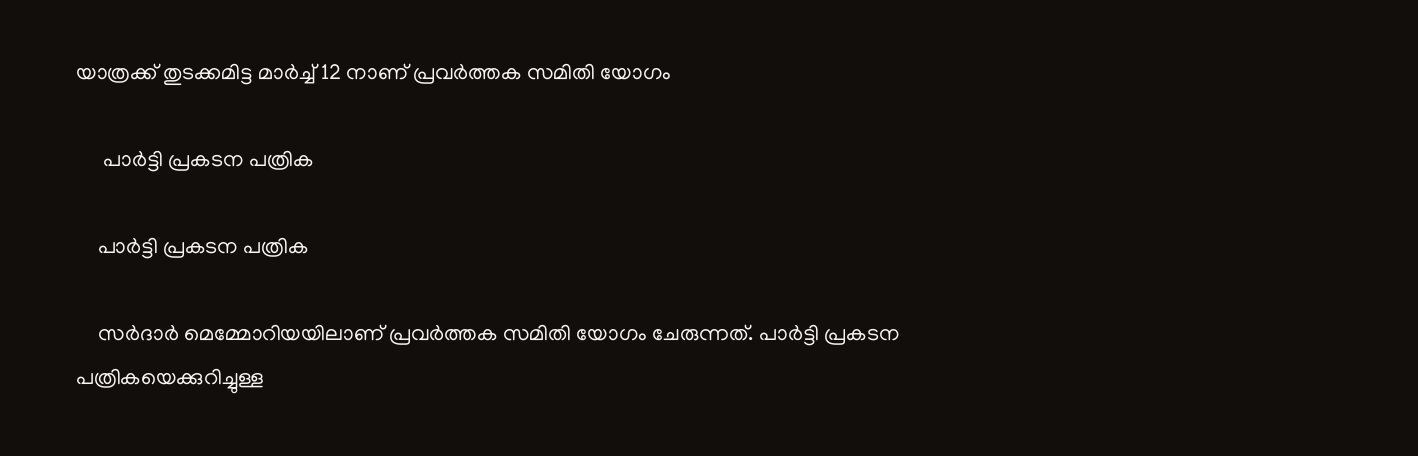യാത്രക്ക് തുടക്കമിട്ട മാര്‍ച്ച് 12 നാണ് പ്രവര്‍ത്തക സമിതി യോഗം

     പാര്‍ട്ടി പ്രകടന പത്രിക

    പാര്‍ട്ടി പ്രകടന പത്രിക

    സര്‍ദാര്‍ മെമ്മോറിയയിലാണ് പ്രവര്‍ത്തക സമിതി യോഗം ചേരുന്നത്. പാര്‍ട്ടി പ്രകടന പത്രികയെക്കുറിച്ചുള്ള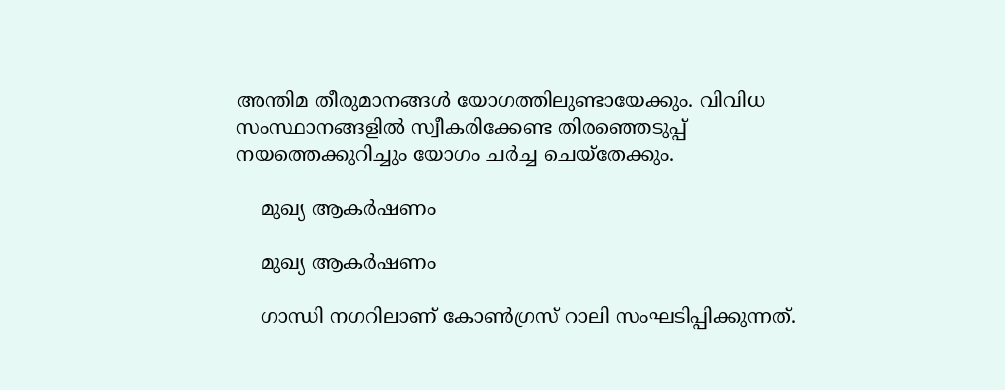അന്തിമ തീരുമാനങ്ങള്‍ യോഗത്തിലുണ്ടായേക്കും. വിവിധ സംസ്ഥാനങ്ങളില്‍ സ്വീകരിക്കേണ്ട തിരഞ്ഞെടുപ്പ് നയത്തെക്കുറിച്ചും യോഗം ചര്‍ച്ച ചെയ്തേക്കും.

    മുഖ്യ ആകര്‍ഷണം

    മുഖ്യ ആകര്‍ഷണം

    ഗാന്ധി നഗറിലാണ് കോണ്‍ഗ്രസ് റാലി സംഘടിപ്പിക്കുന്നത്.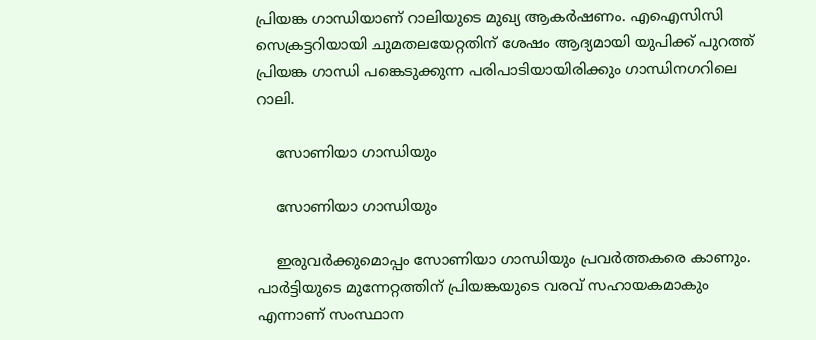പ്രിയങ്ക ഗാന്ധിയാണ് റാലിയുടെ മുഖ്യ ആകര്‍ഷണം. എഐസിസി സെക്രട്ടറിയായി ചുമതലയേറ്റതിന് ശേഷം ആദ്യമായി യുപിക്ക് പുറത്ത് പ്രിയങ്ക ഗാന്ധി പങ്കെടുക്കുന്ന പരിപാടിയായിരിക്കും ഗാന്ധിനഗറിലെ റാലി.

    സോണിയാ ഗാന്ധിയും

    സോണിയാ ഗാന്ധിയും

    ഇരുവര്‍ക്കുമൊപ്പം സോണിയാ ഗാന്ധിയും പ്രവര്‍ത്തകരെ കാണും. പാര്‍ട്ടിയുടെ മുന്നേറ്റത്തിന് പ്രിയങ്കയുടെ വരവ് സഹായകമാകും എന്നാണ് സംസ്ഥാന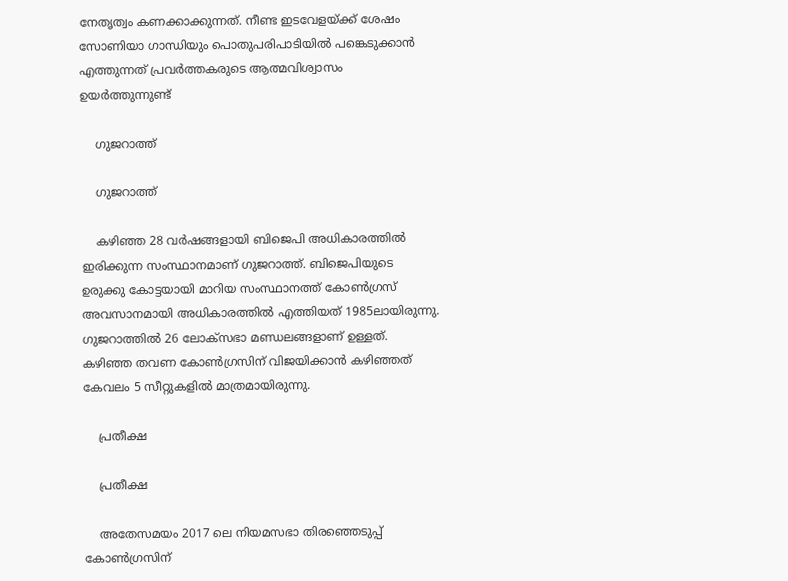നേതൃത്വം കണക്കാക്കുന്നത്. നീണ്ട ഇടവേളയ്ക്ക് ശേഷം സോണിയാ ഗാന്ധിയും പൊതുപരിപാടിയില്‍ പങ്കെടുക്കാന്‍ എത്തുന്നത് പ്രവര്‍ത്തകരുടെ ആത്മവിശ്വാസം ഉയര്‍ത്തുന്നുണ്ട്

    ഗുജറാത്ത്

    ഗുജറാത്ത്

    കഴിഞ്ഞ 28 വര്‍ഷങ്ങളായി ബിജെപി അധികാരത്തില്‍ ഇരിക്കുന്ന സംസ്ഥാനമാണ് ഗുജറാത്ത്. ബിജെപിയുടെ ഉരുക്കു കോട്ടയായി മാറിയ സംസ്ഥാനത്ത് കോണ്‍ഗ്രസ് അവസാനമായി അധികാരത്തില്‍ എത്തിയത് 1985ലായിരുന്നു. ഗുജറാത്തില്‍ 26 ലോക്‌സഭാ മണ്ഡലങ്ങളാണ് ഉള്ളത്. കഴിഞ്ഞ തവണ കോണ്‍ഗ്രസിന് വിജയിക്കാന്‍ കഴിഞ്ഞത് കേവലം 5 സീറ്റുകളില്‍ മാത്രമായിരുന്നു.

    പ്രതീക്ഷ

    പ്രതീക്ഷ

    അതേസമയം 2017 ലെ നിയമസഭാ തിരഞ്ഞെടുപ്പ് കോണ്‍ഗ്രസിന്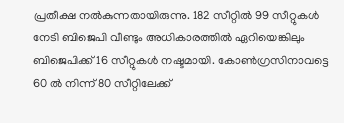പ്രതീക്ഷ നല്‍കുന്നതായിരുന്നു. 182 സീറ്റില്‍ 99 സീറ്റുകള്‍ നേടി ബിജെപി വീണ്ടും അധികാരത്തില്‍ ഏറിയെങ്കിലും ബിജെപിക്ക് 16 സീറ്റുകള്‍ നഷ്ടമായി. കോണ്‍ഗ്രസിനാവട്ടെ 60 ല്‍ നിന്ന് 80 സീറ്റിലേക്ക്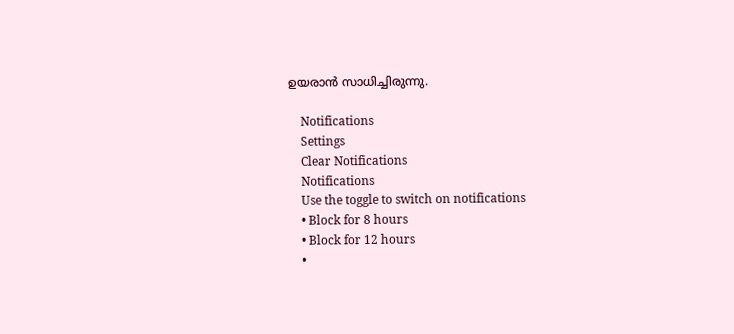ഉയരാന്‍ സാധിച്ചിരുന്നു.

    Notifications
    Settings
    Clear Notifications
    Notifications
    Use the toggle to switch on notifications
    • Block for 8 hours
    • Block for 12 hours
    •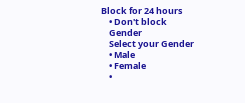Block for 24 hours
    • Don't block
    Gender
    Select your Gender
    • Male
    • Female
    •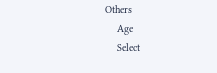Others
    Age
    Select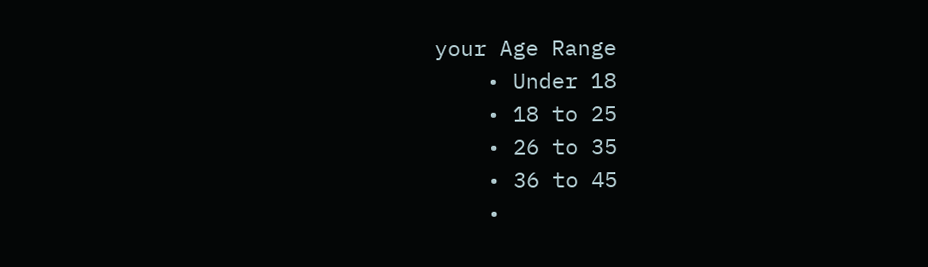your Age Range
    • Under 18
    • 18 to 25
    • 26 to 35
    • 36 to 45
    •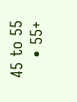45 to 55
    • 55+